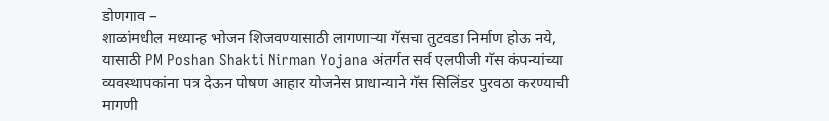डोणगाव –
शाळांमधील मध्यान्ह भोजन शिजवण्यासाठी लागणाऱ्या गॅसचा तुटवडा निर्माण होऊ नये, यासाठी PM Poshan Shakti Nirman Yojana अंतर्गत सर्व एलपीजी गॅस कंपन्यांच्या व्यवस्थापकांना पत्र देऊन पोषण आहार योजनेस प्राधान्याने गॅस सिलिंडर पुरवठा करण्याची मागणी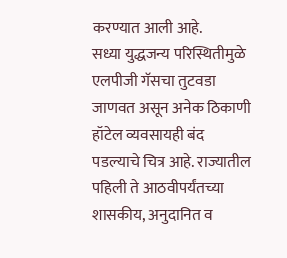करण्यात आली आहे.
सध्या युद्धजन्य परिस्थितीमुळे एलपीजी गॅसचा तुटवडा जाणवत असून अनेक ठिकाणी हॉटेल व्यवसायही बंद पडल्याचे चित्र आहे. राज्यातील पहिली ते आठवीपर्यंतच्या शासकीय, अनुदानित व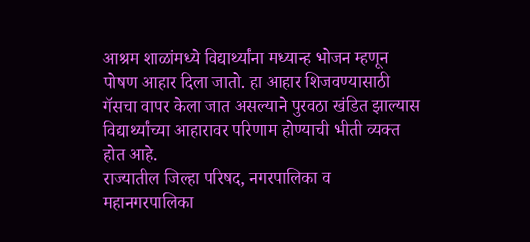आश्रम शाळांमध्ये विद्यार्थ्यांना मध्यान्ह भोजन म्हणून पोषण आहार दिला जातो. हा आहार शिजवण्यासाठी गॅसचा वापर केला जात असल्याने पुरवठा खंडित झाल्यास विद्यार्थ्यांच्या आहारावर परिणाम होण्याची भीती व्यक्त होत आहे.
राज्यातील जिल्हा परिषद, नगरपालिका व महानगरपालिका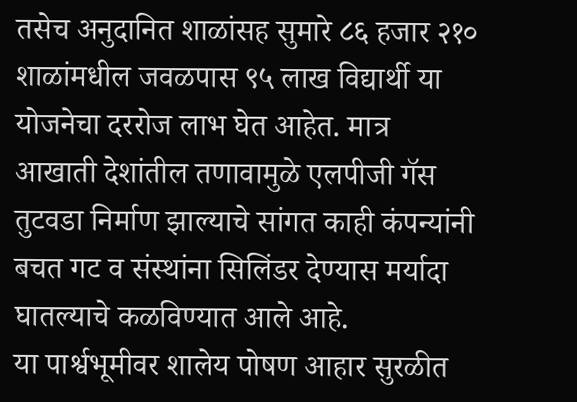तसेच अनुदानित शाळांसह सुमारे ८६ हजार २१० शाळांमधील जवळपास ९५ लाख विद्यार्थी या योजनेचा दररोज लाभ घेत आहेत. मात्र आखाती देशांतील तणावामुळे एलपीजी गॅस तुटवडा निर्माण झाल्याचे सांगत काही कंपन्यांनी बचत गट व संस्थांना सिलिंडर देण्यास मर्यादा घातल्याचे कळविण्यात आले आहे.
या पार्श्वभूमीवर शालेय पोषण आहार सुरळीत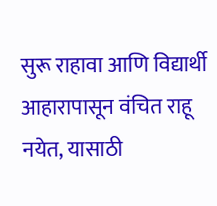सुरू राहावा आणि विद्यार्थी आहारापासून वंचित राहू नयेत, यासाठी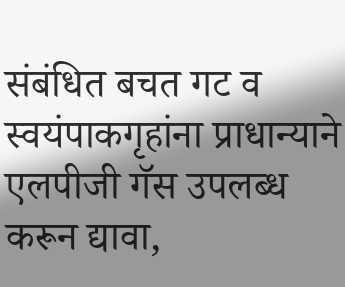संबंधित बचत गट व स्वयंपाकगृहांना प्राधान्याने एलपीजी गॅस उपलब्ध करून द्यावा,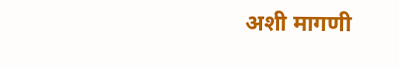अशी मागणी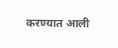करण्यात आली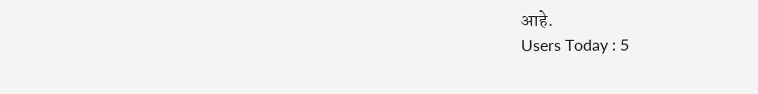आहे.
Users Today : 5